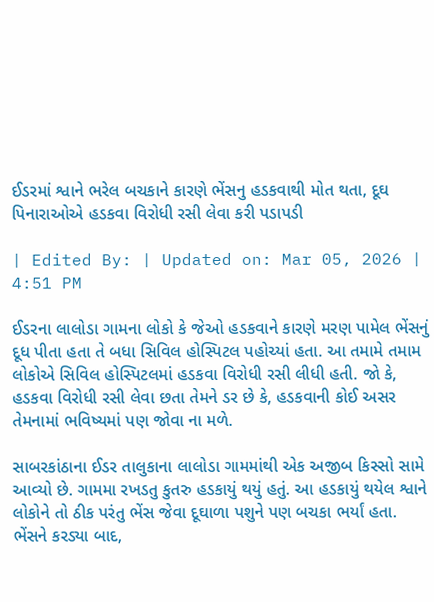ઈડરમાં શ્વાને ભરેલ બચકાને કારણે ભેંસનુ હડકવાથી મોત થતા, દૂઘ પિનારાઓએ હડકવા વિરોધી રસી લેવા કરી પડાપડી

| Edited By: | Updated on: Mar 05, 2026 | 4:51 PM

ઈડરના લાલોડા ગામના લોકો કે જેઓ હડકવાને કારણે મરણ પામેલ ભેંસનું દૂધ પીતા હતા તે બધા સિવિલ હોસ્પિટલ પહોચ્યાં હતા. આ તમામે તમામ લોકોએ સિવિલ હોસ્પિટલમાં હડકવા વિરોધી રસી લીધી હતી. જો કે, હડકવા વિરોધી રસી લેવા છતા તેમને ડર છે કે, હડકવાની કોઈ અસર તેમનામાં ભવિષ્યમાં પણ જોવા ના મળે.

સાબરકાંઠાના ઈડર તાલુકાના લાલોડા ગામમાંથી એક અજીબ કિસ્સો સામે આવ્યો છે. ગામમા રખડતુ કુતરુ હડકાયું થયું હતું. આ હડકાયું થયેલ શ્વાને લોકોને તો ઠીક પરંતુ ભેંસ જેવા દૂઘાળા પશુને પણ બચકા ભર્યાં હતા. ભેંસને કરડ્યા બાદ,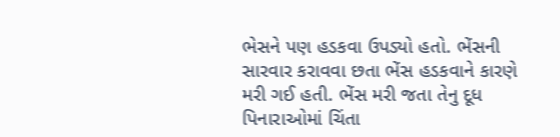ભેસને પણ હડકવા ઉપડ્યો હતો. ભેંસની સારવાર કરાવવા છતા ભેંસ હડકવાને કારણે મરી ગઈ હતી. ભેંસ મરી જતા તેનુ દૂધ પિનારાઓમાં ચિંતા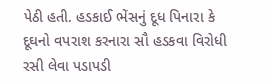પેઠી હતી. હડકાઈ ભેંસનું દૂધ પિનારા કે દૂઘનો વપરાશ કરનારા સૌ હડકવા વિરોધી રસી લેવા પડાપડી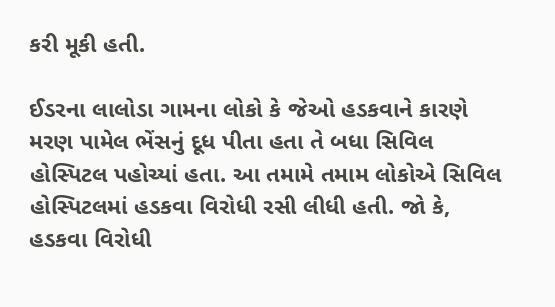કરી મૂકી હતી.

ઈડરના લાલોડા ગામના લોકો કે જેઓ હડકવાને કારણે મરણ પામેલ ભેંસનું દૂધ પીતા હતા તે બધા સિવિલ હોસ્પિટલ પહોચ્યાં હતા. આ તમામે તમામ લોકોએ સિવિલ હોસ્પિટલમાં હડકવા વિરોધી રસી લીધી હતી. જો કે, હડકવા વિરોધી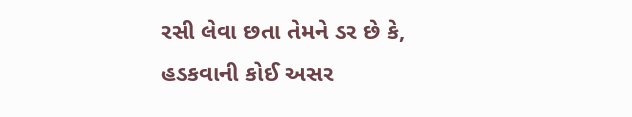રસી લેવા છતા તેમને ડર છે કે, હડકવાની કોઈ અસર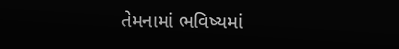તેમનામાં ભવિષ્યમાં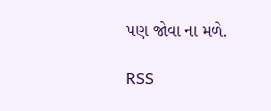પણ જોવા ના મળે.

RSS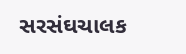સરસંઘચાલક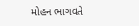મોહન ભાગવતે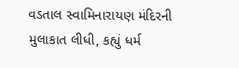વડતાલ સ્વામિનારાયણ મંદિરની મુલાકાત લીધી, કહ્યું ધર્મ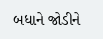બધાને જોડીને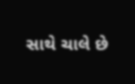સાથે ચાલે છે